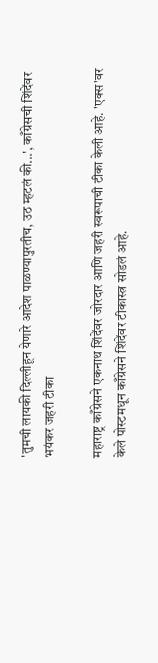'तुमची लायकी दिल्लीहून येणारे आदेश पाळण्यापुरतीच, उठ म्हटलं की...', काँग्रेसची शिंदेंवर भयंकर जहरी टीका

महाराष्ट्र काँग्रेसने एकनाथ शिंदेंवर जोरदार आणि जहरी स्वरूपाची टीका केली आहे. 'एक्स'वर केले पोस्टमधून काँग्रेसने शिंदेंवर टीकास्त्र सोडलं आहे.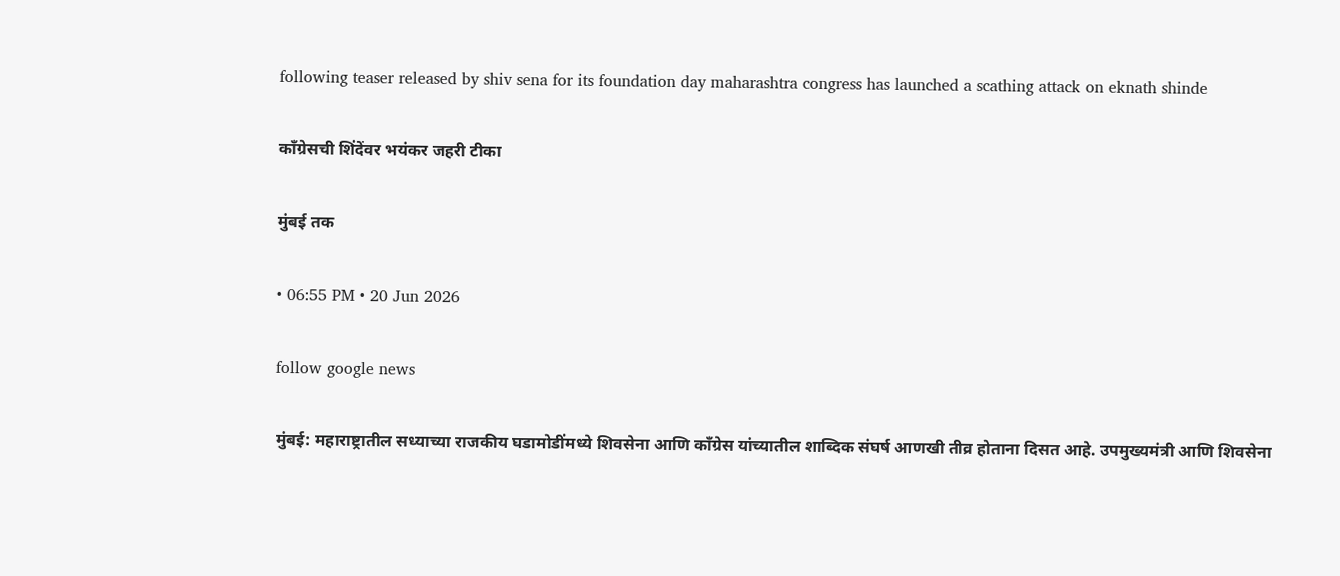following teaser released by shiv sena for its foundation day maharashtra congress has launched a scathing attack on eknath shinde

काँग्रेसची शिंदेंवर भयंकर जहरी टीका

मुंबई तक

• 06:55 PM • 20 Jun 2026

follow google news

मुंबई: महाराष्ट्रातील सध्याच्या राजकीय घडामोडींमध्ये शिवसेना आणि काँग्रेस यांच्यातील शाब्दिक संघर्ष आणखी तीव्र होताना दिसत आहे. उपमुख्यमंत्री आणि शिवसेना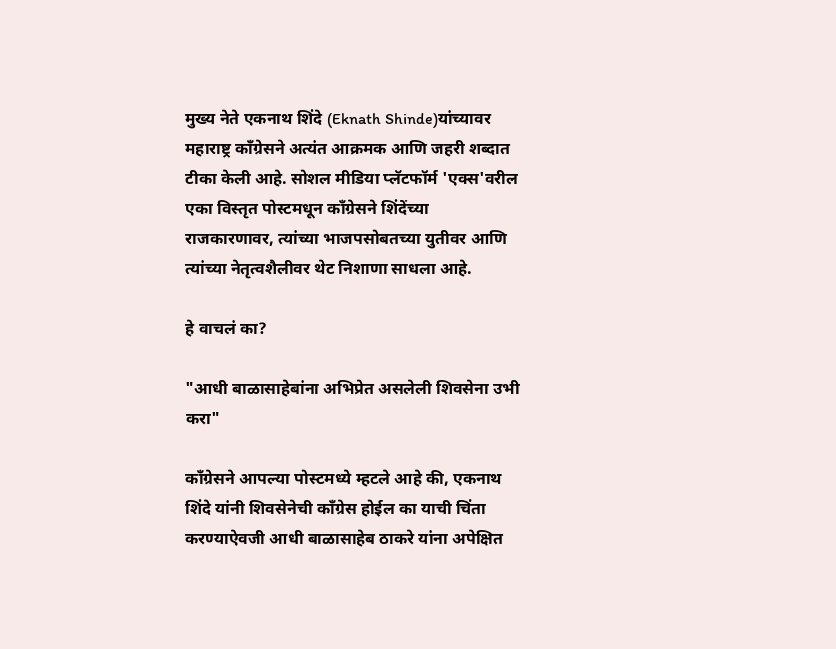मुख्य नेते एकनाथ शिंदे (Eknath Shinde)यांच्यावर महाराष्ट्र काँग्रेसने अत्यंत आक्रमक आणि जहरी शब्दात टीका केली आहे. सोशल मीडिया प्लॅटफॉर्म 'एक्स'वरील एका विस्तृत पोस्टमधून काँग्रेसने शिंदेंच्या राजकारणावर, त्यांच्या भाजपसोबतच्या युतीवर आणि त्यांच्या नेतृत्वशैलीवर थेट निशाणा साधला आहे.

हे वाचलं का?

"आधी बाळासाहेबांना अभिप्रेत असलेली शिवसेना उभी करा"

काँग्रेसने आपल्या पोस्टमध्ये म्हटले आहे की, एकनाथ शिंदे यांनी शिवसेनेची काँग्रेस होईल का याची चिंता करण्याऐवजी आधी बाळासाहेब ठाकरे यांना अपेक्षित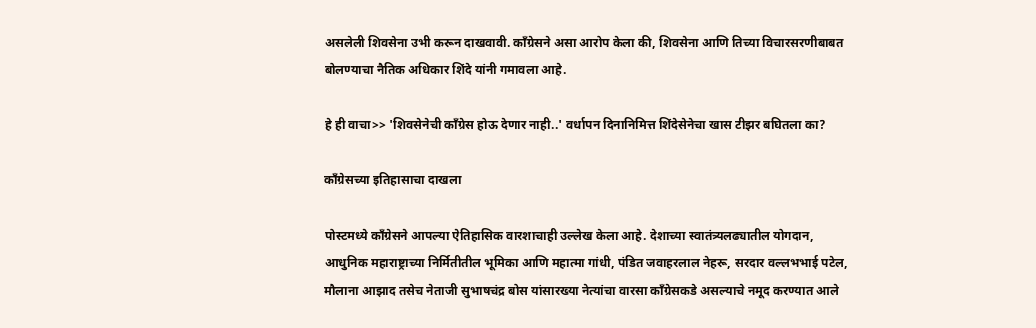असलेली शिवसेना उभी करून दाखवावी. काँग्रेसने असा आरोप केला की, शिवसेना आणि तिच्या विचारसरणीबाबत बोलण्याचा नैतिक अधिकार शिंदे यांनी गमावला आहे.

हे ही वाचा>> 'शिवसेनेची काँग्रेस होऊ देणार नाही..' वर्धापन दिनानिमित्त शिंदेसेनेचा खास टीझर बघितला का?

काँग्रेसच्या इतिहासाचा दाखला

पोस्टमध्ये काँग्रेसने आपल्या ऐतिहासिक वारशाचाही उल्लेख केला आहे. देशाच्या स्वातंत्र्यलढ्यातील योगदान, आधुनिक महाराष्ट्राच्या निर्मितीतील भूमिका आणि महात्मा गांधी, पंडित जवाहरलाल नेहरू, सरदार वल्लभभाई पटेल, मौलाना आझाद तसेच नेताजी सुभाषचंद्र बोस यांसारख्या नेत्यांचा वारसा काँग्रेसकडे असल्याचे नमूद करण्यात आले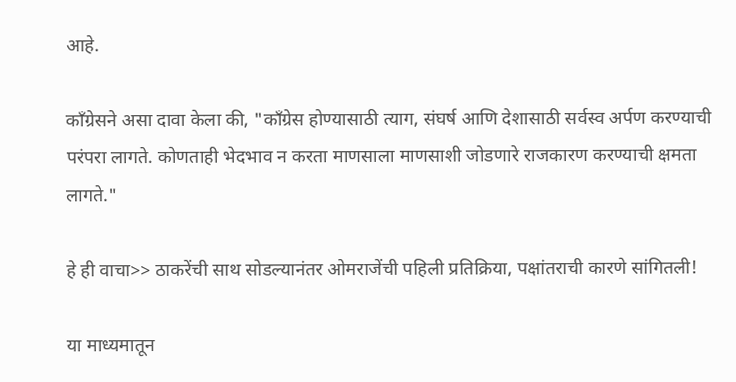आहे.

काँग्रेसने असा दावा केला की, "काँग्रेस होण्यासाठी त्याग, संघर्ष आणि देशासाठी सर्वस्व अर्पण करण्याची परंपरा लागते. कोणताही भेदभाव न करता माणसाला माणसाशी जोडणारे राजकारण करण्याची क्षमता लागते."

हे ही वाचा>> ठाकरेंची साथ सोडल्यानंतर ओमराजेंची पहिली प्रतिक्रिया, पक्षांतराची कारणे सांगितली!

या माध्यमातून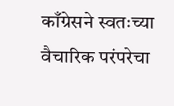काँग्रेसने स्वतःच्या वैचारिक परंपरेचा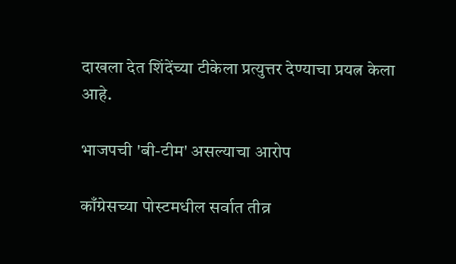दाखला देत शिंदेंच्या टीकेला प्रत्युत्तर देण्याचा प्रयत्न केला आहे.

भाजपची 'बी-टीम' असल्याचा आरोप

काँग्रेसच्या पोस्टमधील सर्वात तीव्र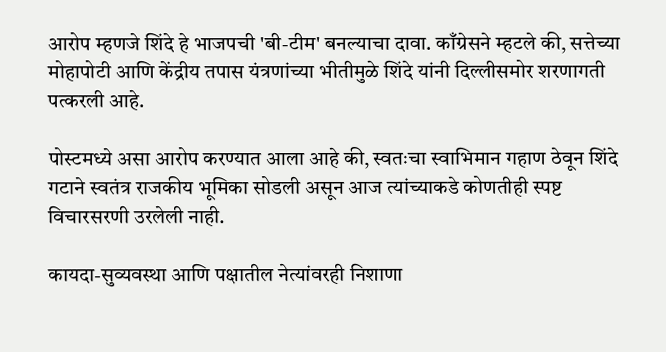आरोप म्हणजे शिंदे हे भाजपची 'बी-टीम' बनल्याचा दावा. काँग्रेसने म्हटले की, सत्तेच्या मोहापोटी आणि केंद्रीय तपास यंत्रणांच्या भीतीमुळे शिंदे यांनी दिल्लीसमोर शरणागती पत्करली आहे.

पोस्टमध्ये असा आरोप करण्यात आला आहे की, स्वतःचा स्वाभिमान गहाण ठेवून शिंदे गटाने स्वतंत्र राजकीय भूमिका सोडली असून आज त्यांच्याकडे कोणतीही स्पष्ट विचारसरणी उरलेली नाही.

कायदा-सुव्यवस्था आणि पक्षातील नेत्यांवरही निशाणा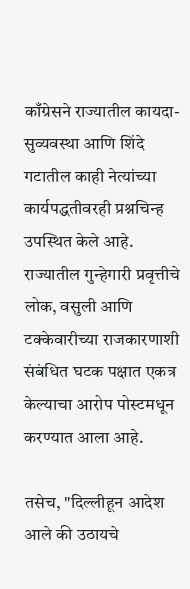काँग्रेसने राज्यातील कायदा-सुव्यवस्था आणि शिंदे गटातील काही नेत्यांच्या कार्यपद्धतीवरही प्रश्नचिन्ह उपस्थित केले आहे. राज्यातील गुन्हेगारी प्रवृत्तीचे लोक, वसुली आणि टक्केवारीच्या राजकारणाशी संबंधित घटक पक्षात एकत्र केल्याचा आरोप पोस्टमधून करण्यात आला आहे.

तसेच, "दिल्लीहून आदेश आले की उठायचे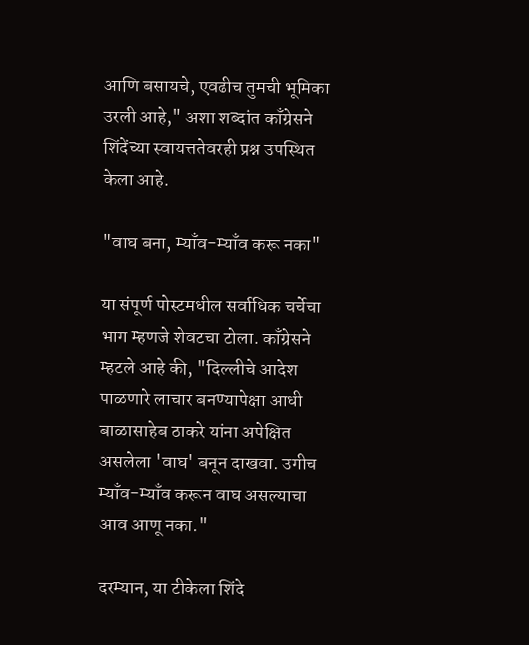आणि बसायचे, एवढीच तुमची भूमिका उरली आहे," अशा शब्दांत काँग्रेसने शिंदेंच्या स्वायत्ततेवरही प्रश्न उपस्थित केला आहे.

"वाघ बना, म्याँव-म्याँव करू नका"

या संपूर्ण पोस्टमधील सर्वाधिक चर्चेचा भाग म्हणजे शेवटचा टोला. काँग्रेसने म्हटले आहे की, "दिल्लीचे आदेश पाळणारे लाचार बनण्यापेक्षा आधी बाळासाहेब ठाकरे यांना अपेक्षित असलेला 'वाघ' बनून दाखवा. उगीच म्याँव-म्याँव करून वाघ असल्याचा आव आणू नका."

दरम्यान, या टीकेला शिंदे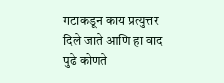गटाकडून काय प्रत्युत्तर दिले जाते आणि हा वाद पुढे कोणते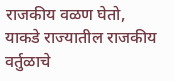राजकीय वळण घेतो, याकडे राज्यातील राजकीय वर्तुळाचे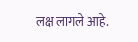लक्ष लागले आहे.